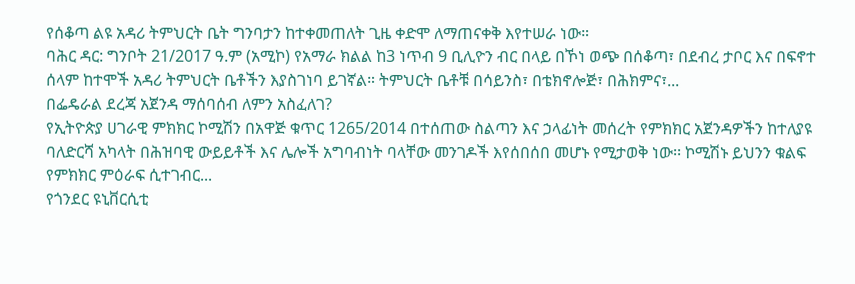የሰቆጣ ልዩ አዳሪ ትምህርት ቤት ግንባታን ከተቀመጠለት ጊዜ ቀድሞ ለማጠናቀቅ እየተሠራ ነው።
ባሕር ዳር: ግንቦት 21/2017 ዓ.ም (አሚኮ) የአማራ ክልል ከ3 ነጥብ 9 ቢሊዮን ብር በላይ በኾነ ወጭ በሰቆጣ፣ በደብረ ታቦር እና በፍኖተ ሰላም ከተሞች አዳሪ ትምህርት ቤቶችን እያስገነባ ይገኛል። ትምህርት ቤቶቹ በሳይንስ፣ በቴክኖሎጅ፣ በሕክምና፣...
በፌዴራል ደረጃ አጀንዳ ማሰባሰብ ለምን አስፈለገ?
የኢትዮጵያ ሀገራዊ ምክክር ኮሚሽን በአዋጅ ቁጥር 1265/2014 በተሰጠው ስልጣን እና ኃላፊነት መሰረት የምክክር አጀንዳዎችን ከተለያዩ ባለድርሻ አካላት በሕዝባዊ ውይይቶች እና ሌሎች አግባብነት ባላቸው መንገዶች እየሰበሰበ መሆኑ የሚታወቅ ነው፡፡ ኮሚሽኑ ይህንን ቁልፍ የምክክር ምዕራፍ ሲተገብር...
የጎንደር ዩኒቨርሲቲ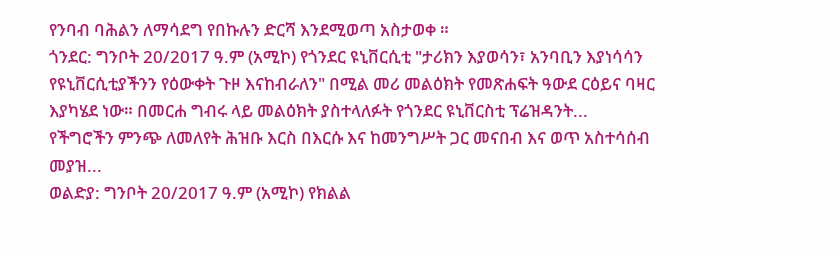የንባብ ባሕልን ለማሳደግ የበኩሉን ድርሻ እንደሚወጣ አስታወቀ ።
ጎንደር: ግንቦት 20/2017 ዓ.ም (አሚኮ) የጎንደር ዩኒቨርሲቲ "ታሪክን እያወሳን፣ አንባቢን እያነሳሳን የዩኒቨርሲቲያችንን የዕውቀት ጉዞ እናከብራለን" በሚል መሪ መልዕክት የመጽሐፍት ዓውደ ርዕይና ባዛር እያካሄደ ነው። በመርሐ ግብሩ ላይ መልዕክት ያስተላለፉት የጎንደር ዩኒቨርስቲ ፕሬዝዳንት...
የችግሮችን ምንጭ ለመለየት ሕዝቡ እርስ በእርሱ እና ከመንግሥት ጋር መናበብ እና ወጥ አስተሳሰብ መያዝ...
ወልድያ: ግንቦት 20/2017 ዓ.ም (አሚኮ) የክልል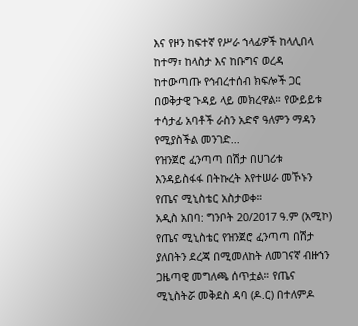እና የዞን ከፍተኛ የሥራ ኀላፊዎች ከላሊበላ ከተማ፣ ከላስታ እና ከቡግና ወረዳ ከተውጣጡ የኅብረተሰብ ክፍሎች ጋር በወቅታዊ ጉዳይ ላይ መክረዋል። የውይይቱ ተሳታፊ አባቶች ራስን አድኖ ዓለምን ማዳን የሚያስችል መንገድ...
የዝንጀሮ ፈንጣጣ በሽታ በሀገሪቱ እንዳይስፋፋ በትኩረት እየተሠራ መኾኑን የጤና ሚኒስቴር አስታወቀ።
አዲስ አበባ: ግንቦት 20/2017 ዓ.ም (አሚኮ) የጤና ሚኒስቴር የዝንጀሮ ፈንጣጣ በሽታ ያለበትን ደረጃ በሚመለከት ለመገናኛ ብዙኀን ጋዜጣዊ መግለጫ ሰጥቷል። የጤና ሚኒስትሯ መቅደስ ዳባ (ዶ.ር) በተለምዶ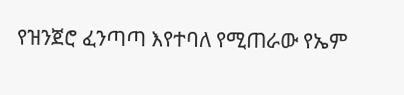የዝንጀሮ ፈንጣጣ እየተባለ የሚጠራው የኤም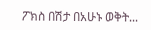ፖክስ በሽታ በአሁኑ ወቅት...